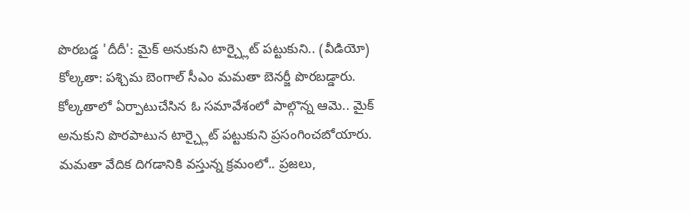పొరబడ్డ 'దీదీ': మైక్ అనుకుని టార్చ్లైట్ పట్టుకుని.. (వీడియో)
కోల్కతా: పశ్చిమ బెంగాల్ సీఎం మమతా బెనర్జీ పొరబడ్డారు. కోల్కతాలో ఏర్పాటుచేసిన ఓ సమావేశంలో పాల్గొన్న ఆమె.. మైక్ అనుకుని పొరపాటున టార్చ్లైట్ పట్టుకుని ప్రసంగించబోయారు.
మమతా వేదిక దిగడానికి వస్తున్న క్రమంలో.. ప్రజలు,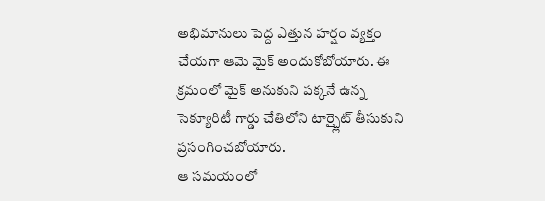అభిమానులు పెద్ద ఎత్తున హర్షం వ్యక్తం చేయగా ఆమె మైక్ అందుకోబోయారు. ఈ క్రమంలో మైక్ అనుకుని పక్కనే ఉన్న సెక్యూరిటీ గార్డు చేతిలోని టార్చ్లైట్ తీసుకుని ప్రసంగించబోయారు.
ఆ సమయంలో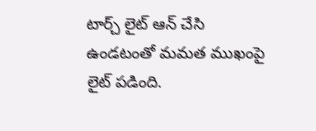టార్చ్ లైట్ ఆన్ చేసి ఉండటంతో మమత ముఖంపై లైట్ పడింది.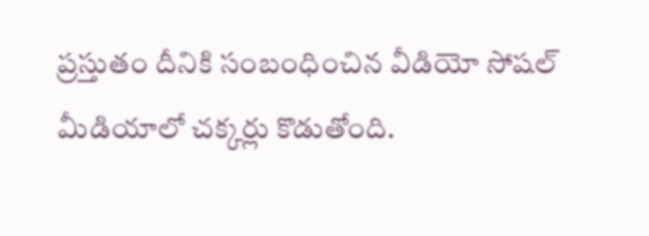ప్రస్తుతం దీనికి సంబంధించిన వీడియో సోషల్ మీడియాలో చక్కర్లు కొడుతోంది.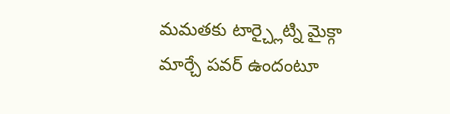మమతకు టార్చ్లైట్ని మైక్గా మార్చే పవర్ ఉందంటూ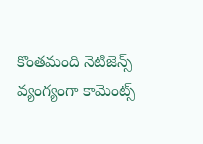కొంతమంది నెటిజెన్స్ వ్యంగ్యంగా కామెంట్స్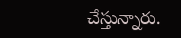చేస్తున్నారు.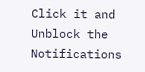Click it and Unblock the Notifications